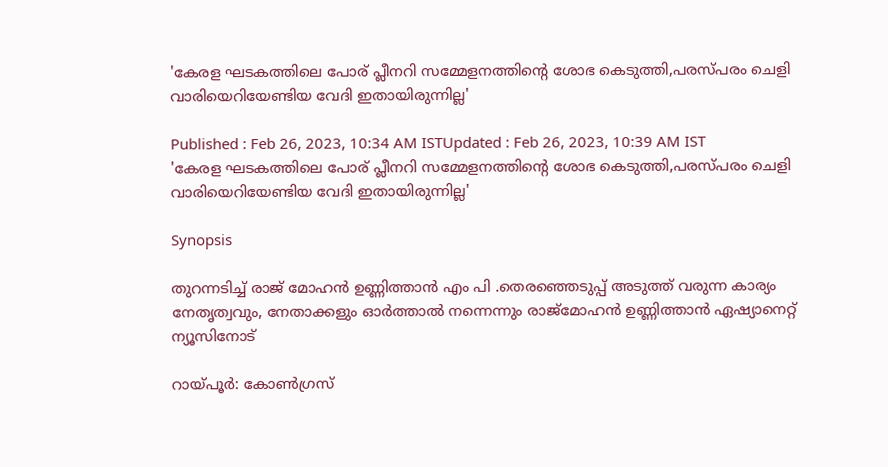'കേരള ഘടകത്തിലെ പോര് പ്ലീനറി സമ്മേളനത്തിൻ്റെ ശോഭ കെടുത്തി,പരസ്പരം ചെളി വാരിയെറിയേണ്ടിയ വേദി ഇതായിരുന്നില്ല'

Published : Feb 26, 2023, 10:34 AM ISTUpdated : Feb 26, 2023, 10:39 AM IST
'കേരള ഘടകത്തിലെ പോര് പ്ലീനറി സമ്മേളനത്തിൻ്റെ ശോഭ കെടുത്തി,പരസ്പരം ചെളി വാരിയെറിയേണ്ടിയ വേദി ഇതായിരുന്നില്ല'

Synopsis

തുറന്നടിച്ച് രാജ് മോഹൻ ഉണ്ണിത്താൻ എം പി .തെരഞ്ഞെടുപ്പ് അടുത്ത് വരുന്ന കാര്യം നേതൃത്വവും, നേതാക്കളും ഓർത്താൽ നന്നെന്നും രാജ്മോഹന്‍ ഉണ്ണിത്താൻ ഏഷ്യാനെറ്റ് ന്യൂസിനോട്

റായ്പൂര്‍: കോണ്‍ഗ്രസ്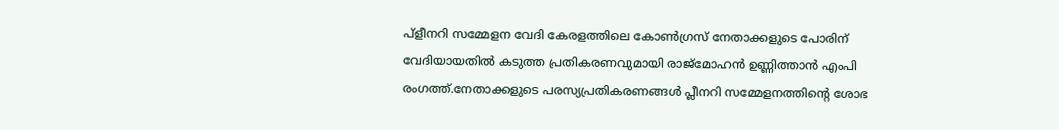പ്ളീനറി സമ്മേളന വേദി കേരളത്തിലെ കോണ്‍ഗ്രസ് നേതാക്കളുടെ പോരിന് വേദിയായതില്‍ കടുത്ത പ്രതികരണവുമായി രാജ്മോഹന്‍ ഉണ്ണിത്താന്‍ എംപി രംഗത്ത്.നേതാക്കളുടെ പരസ്യപ്രതികരണങ്ങള്‍ പ്ലീനറി സമ്മേളനത്തിൻ്റെ ശോഭ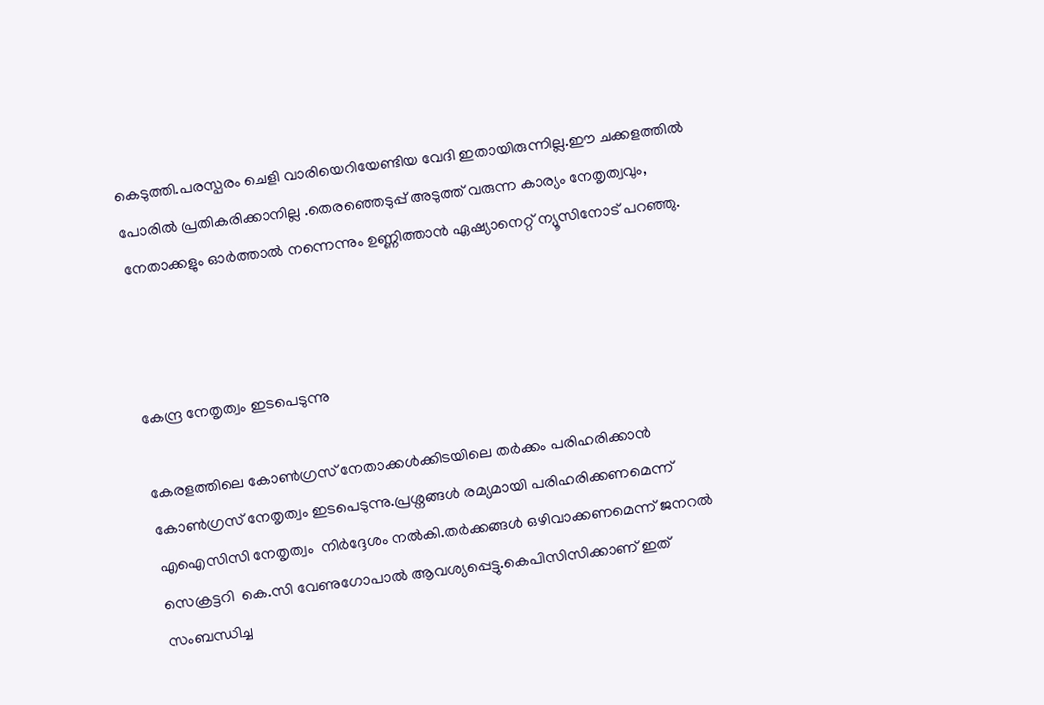കെടുത്തി.പരസ്പരം ചെളി വാരിയെറിയേണ്ടിയ വേദി ഇതായിരുന്നില്ല.ഈ ചക്കളത്തിൽ പോരിൽ പ്രതികരിക്കാനില്ല .തെരഞ്ഞെടുപ്പ് അടുത്ത് വരുന്ന കാര്യം നേതൃത്വവും, നേതാക്കളും ഓർത്താൽ നന്നെന്നും ഉണ്ണിത്താൻ ഏഷ്യാനെറ്റ് ന്യൂസിനോട് പറഞ്ഞു.



കേന്ദ്ര നേതൃത്വം ഇടപെടുന്നു

കേരളത്തിലെ കോൺഗ്രസ്‌ നേതാക്കൾക്കിടയിലെ തർക്കം പരിഹരിക്കാന്‍ കോണ്‍ഗ്രസ് നേതൃത്വം ഇടപെടുന്നു.പ്രശ്നങ്ങൾ രമ്യമായി പരിഹരിക്കണമെന്ന് എഐസിസി നേതൃത്വം  നിര്‍ദ്ദേശം നല്‍കി.തർക്കങ്ങൾ ഒഴിവാക്കണമെന്ന് ജനറല്‍ സെക്രട്ടറി  കെ.സി വേണുഗോപാൽ ആവശ്യപ്പെട്ടു.കെപിസിസിക്കാണ് ഇത്  സംബന്ധിച്ച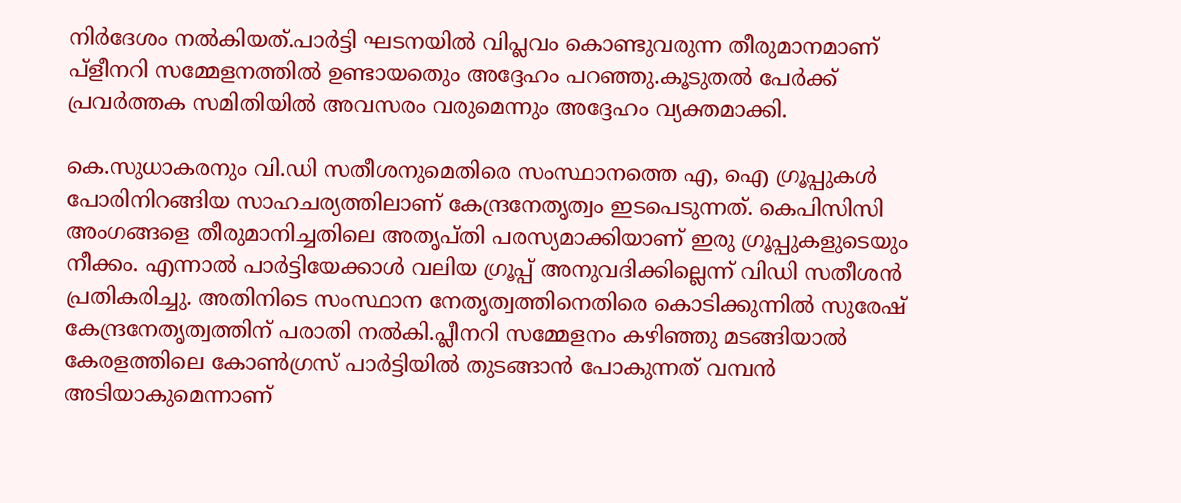നിർദേശം നൽകിയത്.പാർട്ടി ഘടനയിൽ വിപ്ലവം കൊണ്ടുവരുന്ന തീരുമാനമാണ് പ്ളീനറി സമ്മേളനത്തില്‍ ഉണ്ടായതെും അദ്ദേഹം പറഞ്ഞു.കൂടുതൽ പേർക്ക് പ്രവർത്തക സമിതിയിൽ അവസരം വരുമെന്നും അദ്ദേഹം വ്യക്തമാക്കി.

കെ.സുധാകരനും വി.ഡി സതീശനുമെതിരെ സംസ്ഥാനത്തെ എ, ഐ ഗ്രൂപ്പുകൾ പോരിനിറങ്ങിയ സാഹചര്യത്തിലാണ് കേന്ദ്രനേതൃത്വം ഇടപെടുന്നത്. കെപിസിസി അംഗങ്ങളെ തീരുമാനിച്ചതിലെ അതൃപ്തി പരസ്യമാക്കിയാണ് ഇരു ഗ്രൂപ്പുകളുടെയും നീക്കം. എന്നാൽ പാർട്ടിയേക്കാൾ വലിയ ഗ്രൂപ്പ്‌ അനുവദിക്കില്ലെന്ന് വിഡി സതീശൻ പ്രതികരിച്ചു. അതിനിടെ സംസ്ഥാന നേതൃത്വത്തിനെതിരെ കൊടിക്കുന്നിൽ സുരേഷ് കേന്ദ്രനേതൃത്വത്തിന് പരാതി നൽകി.പ്ലീനറി സമ്മേളനം കഴിഞ്ഞു മടങ്ങിയാൽ കേരളത്തിലെ കോൺഗ്രസ്‌ പാർട്ടിയിൽ തുടങ്ങാൻ പോകുന്നത് വമ്പൻ അടിയാകുമെന്നാണ്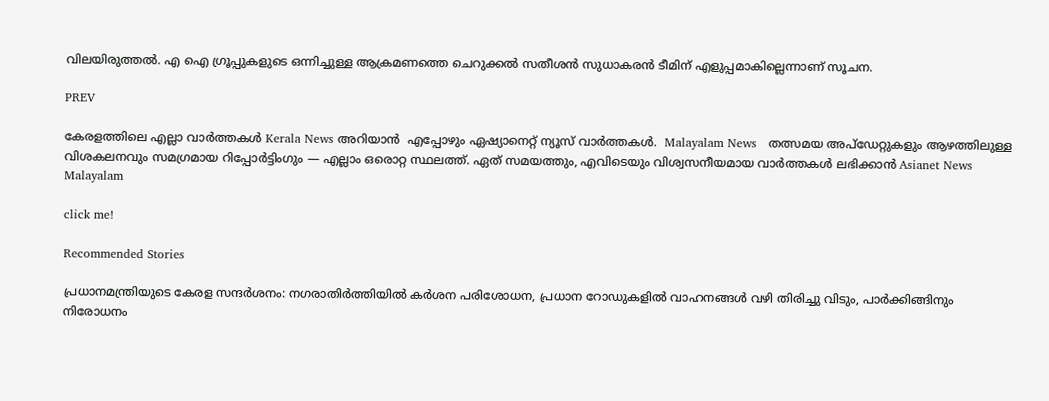വിലയിരുത്തല്‍. എ ഐ ഗ്രൂപ്പുകളുടെ ഒന്നിച്ചുള്ള ആക്രമണത്തെ ചെറുക്കൽ സതീശൻ സുധാകരൻ ടീമിന് എളുപ്പമാകില്ലെന്നാണ് സൂചന.

PREV

കേരളത്തിലെ എല്ലാ വാർത്തകൾ Kerala News അറിയാൻ  എപ്പോഴും ഏഷ്യാനെറ്റ് ന്യൂസ് വാർത്തകൾ.  Malayalam News   തത്സമയ അപ്‌ഡേറ്റുകളും ആഴത്തിലുള്ള വിശകലനവും സമഗ്രമായ റിപ്പോർട്ടിംഗും — എല്ലാം ഒരൊറ്റ സ്ഥലത്ത്. ഏത് സമയത്തും, എവിടെയും വിശ്വസനീയമായ വാർത്തകൾ ലഭിക്കാൻ Asianet News Malayalam

click me!

Recommended Stories

പ്രധാനമന്ത്രിയുടെ കേരള സന്ദ‍‌ർശനം: നഗരാതിർത്തിയിൽ ക‍ർശന പരിശോധന, പ്രധാന റോഡുകളിൽ വാഹനങ്ങൾ വഴി തിരിച്ചു വിടും, പാ‍‌ർക്കിങ്ങിനും നിരോധനം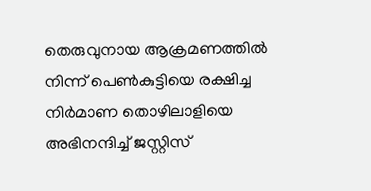തെരുവുനായ ആക്രമണത്തിൽ നിന്ന് പെണ്‍കുട്ടിയെ രക്ഷിച്ച നിര്‍മാണ തൊഴിലാളിയെ അഭിനന്ദിച്ച് ജസ്റ്റിസ്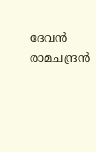ദേവൻ രാമചന്ദ്രൻ